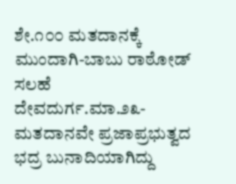ಶೇ.೧೦೦ ಮತದಾನಕ್ಕೆ ಮುಂದಾಗಿ-ಬಾಬು ರಾಠೋಡ್ ಸಲಹೆ
ದೇವದುರ್ಗ.ಮಾ.೨೩- ಮತದಾನವೇ ಪ್ರಜಾಪ್ರಭುತ್ವದ ಭದ್ರ ಬುನಾದಿಯಾಗಿದ್ದು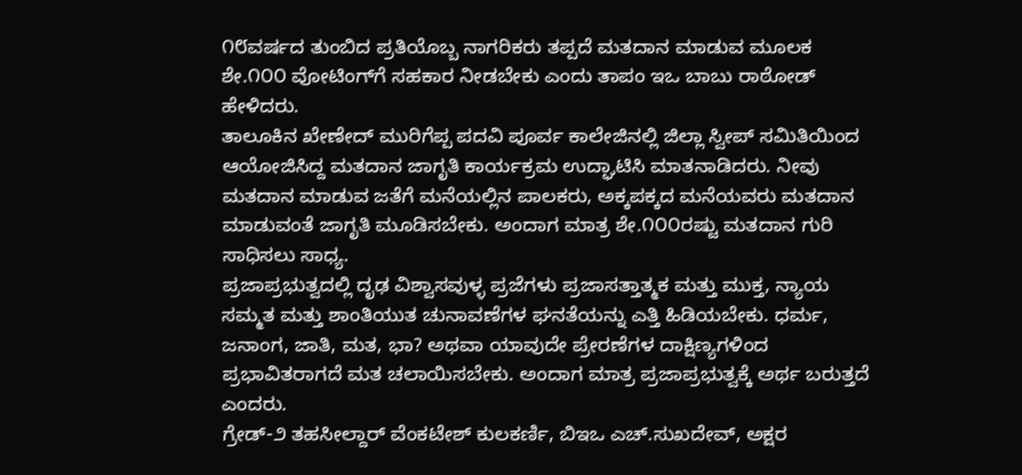೧೮ವರ್ಷದ ತುಂಬಿದ ಪ್ರತಿಯೊಬ್ಬ ನಾಗರಿಕರು ತಪ್ಪದೆ ಮತದಾನ ಮಾಡುವ ಮೂಲಕ ಶೇ.೧೦೦ ವೋಟಿಂಗ್‌ಗೆ ಸಹಕಾರ ನೀಡಬೇಕು ಎಂದು ತಾಪಂ ಇಒ ಬಾಬು ರಾಠೋಡ್ ಹೇಳಿದರು.
ತಾಲೂಕಿನ ಖೇಣೇದ್ ಮುರಿಗೆಪ್ಪ ಪದವಿ ಪೂರ್ವ ಕಾಲೇಜಿನಲ್ಲಿ ಜಿಲ್ಲಾ ಸ್ವೀಪ್ ಸಮಿತಿಯಿಂದ ಆಯೋಜಿಸಿದ್ದ ಮತದಾನ ಜಾಗೃತಿ ಕಾರ್ಯಕ್ರಮ ಉದ್ಘಾಟಿಸಿ ಮಾತನಾಡಿದರು. ನೀವು ಮತದಾನ ಮಾಡುವ ಜತೆಗೆ ಮನೆಯಲ್ಲಿನ ಪಾಲಕರು, ಅಕ್ಕಪಕ್ಕದ ಮನೆಯವರು ಮತದಾನ ಮಾಡುವಂತೆ ಜಾಗೃತಿ ಮೂಡಿಸಬೇಕು. ಅಂದಾಗ ಮಾತ್ರ ಶೇ.೧೦೦ರಷ್ಟು ಮತದಾನ ಗುರಿ ಸಾಧಿಸಲು ಸಾಧ್ಯ.
ಪ್ರಜಾಪ್ರಭುತ್ವದಲ್ಲಿ ದೃಢ ವಿಶ್ವಾಸವುಳ್ಳ ಪ್ರಜೆಗಳು ಪ್ರಜಾಸತ್ತಾತ್ಮಕ ಮತ್ತು ಮುಕ್ತ, ನ್ಯಾಯ ಸಮ್ಮತ ಮತ್ತು ಶಾಂತಿಯುತ ಚುನಾವಣೆಗಳ ಘನತೆಯನ್ನು ಎತ್ತಿ ಹಿಡಿಯಬೇಕು. ಧರ್ಮ, ಜನಾಂಗ, ಜಾತಿ, ಮತ, ಭಾ? ಅಥವಾ ಯಾವುದೇ ಪ್ರೇರಣೆಗಳ ದಾಕ್ಷಿಣ್ಯಗಳಿಂದ ಪ್ರಭಾವಿತರಾಗದೆ ಮತ ಚಲಾಯಿಸಬೇಕು. ಅಂದಾಗ ಮಾತ್ರ ಪ್ರಜಾಪ್ರಭುತ್ವಕ್ಕೆ ಅರ್ಥ ಬರುತ್ತದೆ ಎಂದರು.
ಗ್ರೇಡ್-೨ ತಹಸೀಲ್ದಾರ್ ವೆಂಕಟೇಶ್ ಕುಲಕರ್ಣಿ, ಬಿಇಒ ಎಚ್.ಸುಖದೇವ್, ಅಕ್ಷರ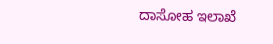ದಾಸೋಹ ಇಲಾಖೆ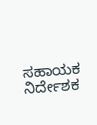ಸಹಾಯಕ ನಿರ್ದೇಶಕ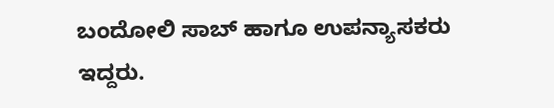ಬಂದೋಲಿ ಸಾಬ್ ಹಾಗೂ ಉಪನ್ಯಾಸಕರು ಇದ್ದರು.